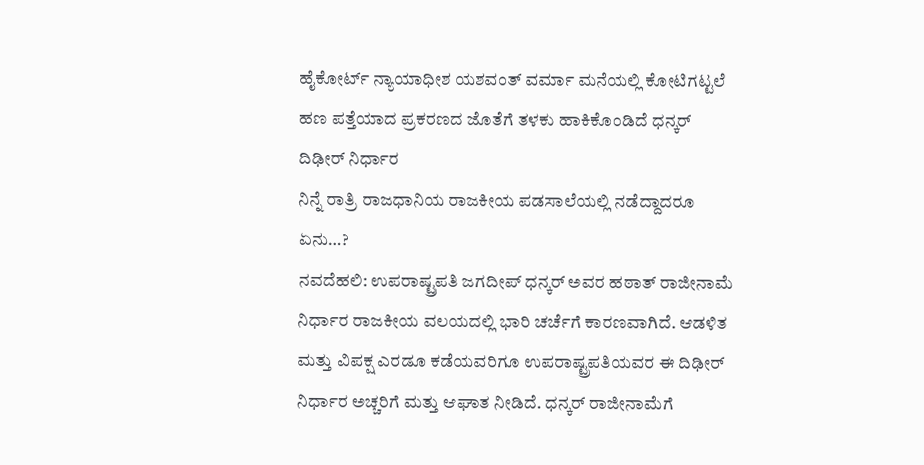ಹೈಕೋರ್ಟ್ ನ್ಯಾಯಾಧೀಶ ಯಶವಂತ್ ವರ್ಮಾ ಮನೆಯಲ್ಲಿ ಕೋಟಿಗಟ್ಟಲೆ ಹಣ ಪತ್ತೆಯಾದ ಪ್ರಕರಣದ ಜೊತೆಗೆ ತಳಕು ಹಾಕಿಕೊಂಡಿದೆ ಧನ್ಕರ್ ದಿಢೀರ್ ನಿರ್ಧಾರ
ನಿನ್ನೆ ರಾತ್ರಿ ರಾಜಧಾನಿಯ ರಾಜಕೀಯ ಪಡಸಾಲೆಯಲ್ಲಿ ನಡೆದ್ದಾದರೂ ಏನು…?
ನವದೆಹಲಿ: ಉಪರಾಷ್ಟ್ರಪತಿ ಜಗದೀಪ್ ಧನ್ಕರ್ ಅವರ ಹಠಾತ್ ರಾಜೀನಾಮೆ ನಿರ್ಧಾರ ರಾಜಕೀಯ ವಲಯದಲ್ಲಿ ಭಾರಿ ಚರ್ಚೆಗೆ ಕಾರಣವಾಗಿದೆ. ಆಡಳಿತ ಮತ್ತು ವಿಪಕ್ಷ ಎರಡೂ ಕಡೆಯವರಿಗೂ ಉಪರಾಷ್ಟ್ರಪತಿಯವರ ಈ ದಿಢೀರ್ ನಿರ್ಧಾರ ಅಚ್ಚರಿಗೆ ಮತ್ತು ಆಘಾತ ನೀಡಿದೆ. ಧನ್ಕರ್ ರಾಜೀನಾಮೆಗೆ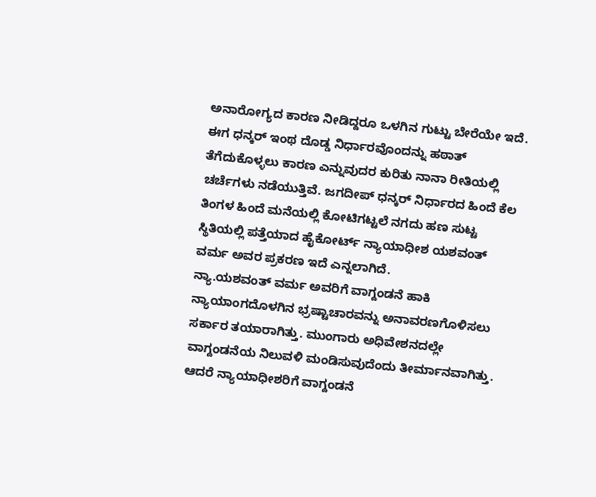ಅನಾರೋಗ್ಯದ ಕಾರಣ ನೀಡಿದ್ದರೂ ಒಳಗಿನ ಗುಟ್ಟು ಬೇರೆಯೇ ಇದೆ.
ಈಗ ಧನ್ಕರ್ ಇಂಥ ದೊಡ್ಡ ನಿರ್ಧಾರವೊಂದನ್ನು ಹಠಾತ್ ತೆಗೆದುಕೊಳ್ಳಲು ಕಾರಣ ಎನ್ನುವುದರ ಕುರಿತು ನಾನಾ ರೀತಿಯಲ್ಲಿ ಚರ್ಚೆಗಳು ನಡೆಯುತ್ತಿವೆ. ಜಗದೀಪ್ ಧನ್ಕರ್ ನಿರ್ಧಾರದ ಹಿಂದೆ ಕೆಲ ತಿಂಗಳ ಹಿಂದೆ ಮನೆಯಲ್ಲಿ ಕೋಟಿಗಟ್ಟಲೆ ನಗದು ಹಣ ಸುಟ್ಟ ಸ್ಥಿತಿಯಲ್ಲಿ ಪತ್ತೆಯಾದ ಹೈಕೋರ್ಟ್ ನ್ಯಾಯಾಧೀಶ ಯಶವಂತ್ ವರ್ಮ ಅವರ ಪ್ರಕರಣ ಇದೆ ಎನ್ನಲಾಗಿದೆ.
ನ್ಯಾ.ಯಶವಂತ್ ವರ್ಮ ಅವರಿಗೆ ವಾಗ್ದಂಡನೆ ಹಾಕಿ ನ್ಯಾಯಾಂಗದೊಳಗಿನ ಭ್ರಷ್ಟಾಚಾರವನ್ನು ಅನಾವರಣಗೊಳಿಸಲು ಸರ್ಕಾರ ತಯಾರಾಗಿತ್ತು. ಮುಂಗಾರು ಅಧಿವೇಶನದಲ್ಲೇ ವಾಗ್ದಂಡನೆಯ ನಿಲುವಳಿ ಮಂಡಿಸುವುದೆಂದು ತೀರ್ಮಾನವಾಗಿತ್ತು. ಆದರೆ ನ್ಯಾಯಾಧೀಶರಿಗೆ ವಾಗ್ದಂಡನೆ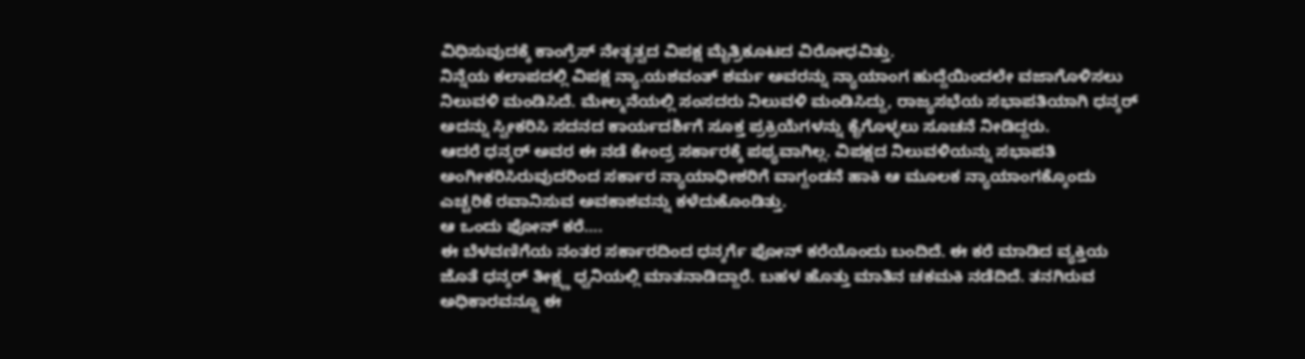ವಿಧಿಸುವುದಕ್ಕೆ ಕಾಂಗ್ರೆಸ್ ನೇತೃತ್ವದ ವಿಪಕ್ಷ ಮೈತ್ರಿಕೂಟದ ವಿರೋಧವಿತ್ತು.
ನಿನ್ನೆಯ ಕಲಾಪದಲ್ಲಿ ವಿಪಕ್ಷ ನ್ಯಾ.ಯಶವಂತ್ ಶರ್ಮ ಅವರನ್ನು ನ್ಯಾಯಾಂಗ ಹುದ್ದೆಯಿಂದಲೇ ವಜಾಗೊಳಿಸಲು ನಿಲುವಳಿ ಮಂಡಿಸಿದೆ. ಮೇಲ್ಮನೆಯಲ್ಲಿ ಸಂಸದರು ನಿಲುವಳಿ ಮಂಡಿಸಿದ್ದು, ರಾಜ್ಯಸಭೆಯ ಸಭಾಪತಿಯಾಗಿ ಧನ್ಕರ್ ಅದನ್ನು ಸ್ವೀಕರಿಸಿ ಸದನದ ಕಾರ್ಯದರ್ಶಿಗೆ ಸೂಕ್ತ ಪ್ರಕ್ರಿಯೆಗಳನ್ನು ಕೈಗೊಳ್ಳಲು ಸೂಚನೆ ನೀಡಿದ್ದರು.
ಆದರೆ ಧನ್ಕರ್ ಅವರ ಈ ನಡೆ ಕೇಂದ್ರ ಸರ್ಕಾರಕ್ಕೆ ಪಥ್ಯವಾಗಿಲ್ಲ. ವಿಪಕ್ಷದ ನಿಲುವಳಿಯನ್ನು ಸಭಾಪತಿ ಅಂಗೀಕರಿಸಿರುವುದರಿಂದ ಸರ್ಕಾರ ನ್ಯಾಯಾಧೀಶರಿಗೆ ವಾಗ್ದಂಡನೆ ಹಾಕಿ ಆ ಮೂಲಕ ನ್ಯಾಯಾಂಗಕ್ಕೊಂದು ಎಚ್ಚರಿಕೆ ರವಾನಿಸುವ ಅವಕಾಶವನ್ನು ಕಳೆದುಕೊಂಡಿತ್ತು.
ಆ ಒಂದು ಫೋನ್ ಕರೆ….
ಈ ಬೆಳವಣಿಗೆಯ ನಂತರ ಸರ್ಕಾರದಿಂದ ಧನ್ಕರ್ಗೆ ಫೋನ್ ಕರೆಯೊಂದು ಬಂದಿದೆ. ಈ ಕರೆ ಮಾಡಿದ ವ್ಯಕ್ತಿಯ ಜೊತೆ ಧನ್ಕರ್ ತೀಕ್ಷ್ಣ ಧ್ವನಿಯಲ್ಲಿ ಮಾತನಾಡಿದ್ದಾರೆ. ಬಹಳ ಹೊತ್ತು ಮಾತಿನ ಚಕಮಕಿ ನಡೆದಿದೆ. ತನಗಿರುವ ಅಧಿಕಾರವನ್ನೂ ಈ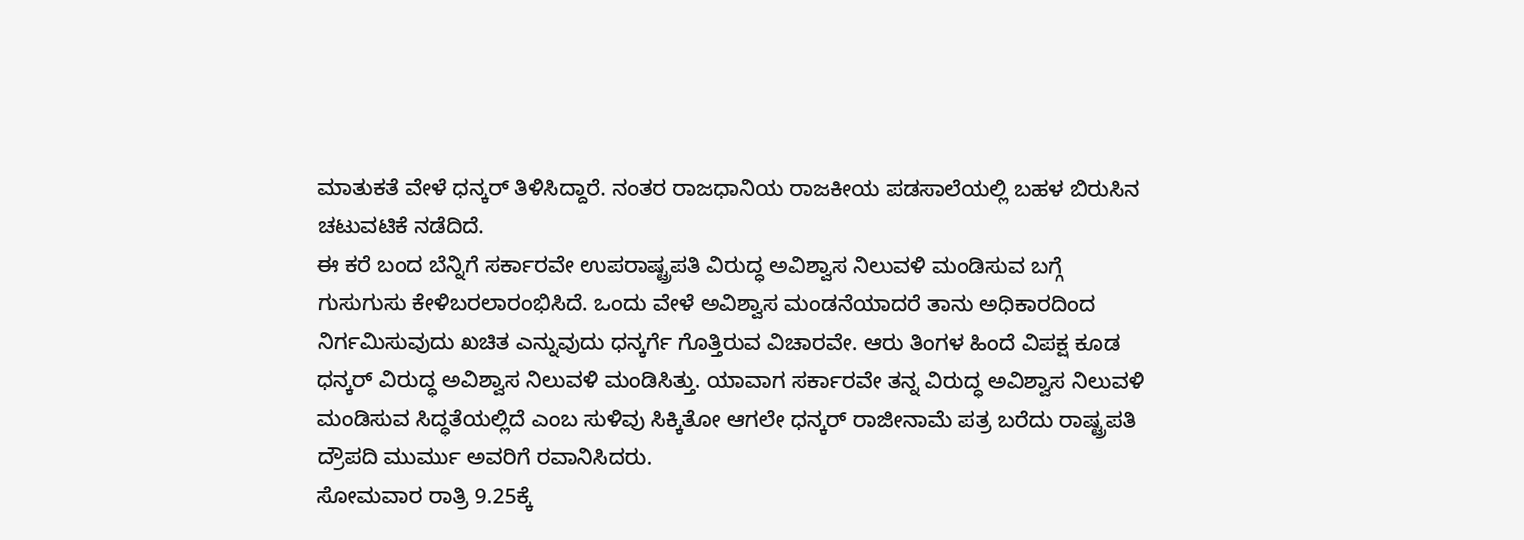ಮಾತುಕತೆ ವೇಳೆ ಧನ್ಕರ್ ತಿಳಿಸಿದ್ದಾರೆ. ನಂತರ ರಾಜಧಾನಿಯ ರಾಜಕೀಯ ಪಡಸಾಲೆಯಲ್ಲಿ ಬಹಳ ಬಿರುಸಿನ ಚಟುವಟಿಕೆ ನಡೆದಿದೆ.
ಈ ಕರೆ ಬಂದ ಬೆನ್ನಿಗೆ ಸರ್ಕಾರವೇ ಉಪರಾಷ್ಟ್ರಪತಿ ವಿರುದ್ಧ ಅವಿಶ್ವಾಸ ನಿಲುವಳಿ ಮಂಡಿಸುವ ಬಗ್ಗೆ ಗುಸುಗುಸು ಕೇಳಿಬರಲಾರಂಭಿಸಿದೆ. ಒಂದು ವೇಳೆ ಅವಿಶ್ವಾಸ ಮಂಡನೆಯಾದರೆ ತಾನು ಅಧಿಕಾರದಿಂದ ನಿರ್ಗಮಿಸುವುದು ಖಚಿತ ಎನ್ನುವುದು ಧನ್ಕರ್ಗೆ ಗೊತ್ತಿರುವ ವಿಚಾರವೇ. ಆರು ತಿಂಗಳ ಹಿಂದೆ ವಿಪಕ್ಷ ಕೂಡ ಧನ್ಕರ್ ವಿರುದ್ಧ ಅವಿಶ್ವಾಸ ನಿಲುವಳಿ ಮಂಡಿಸಿತ್ತು. ಯಾವಾಗ ಸರ್ಕಾರವೇ ತನ್ನ ವಿರುದ್ಧ ಅವಿಶ್ವಾಸ ನಿಲುವಳಿ ಮಂಡಿಸುವ ಸಿದ್ಧತೆಯಲ್ಲಿದೆ ಎಂಬ ಸುಳಿವು ಸಿಕ್ಕಿತೋ ಆಗಲೇ ಧನ್ಕರ್ ರಾಜೀನಾಮೆ ಪತ್ರ ಬರೆದು ರಾಷ್ಟ್ರಪತಿ ದ್ರೌಪದಿ ಮುರ್ಮು ಅವರಿಗೆ ರವಾನಿಸಿದರು.
ಸೋಮವಾರ ರಾತ್ರಿ 9.25ಕ್ಕೆ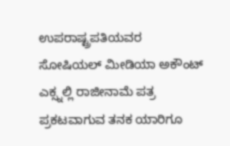ಉಪರಾಷ್ಟ್ರಪತಿಯವರ ಸೋಷಿಯಲ್ ಮೀಡಿಯಾ ಅಕೌಂಟ್ ಎಕ್ಸ್ನಲ್ಲಿ ರಾಜೀನಾಮೆ ಪತ್ರ ಪ್ರಕಟವಾಗುವ ತನಕ ಯಾರಿಗೂ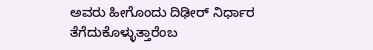ಅವರು ಹೀಗೊಂದು ದಿಢೀರ್ ನಿರ್ಧಾರ ತೆಗೆದುಕೊಳ್ಳುತ್ತಾರೆಂಬ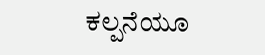ಕಲ್ಪನೆಯೂ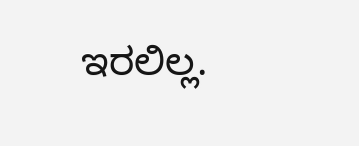ಇರಲಿಲ್ಲ.